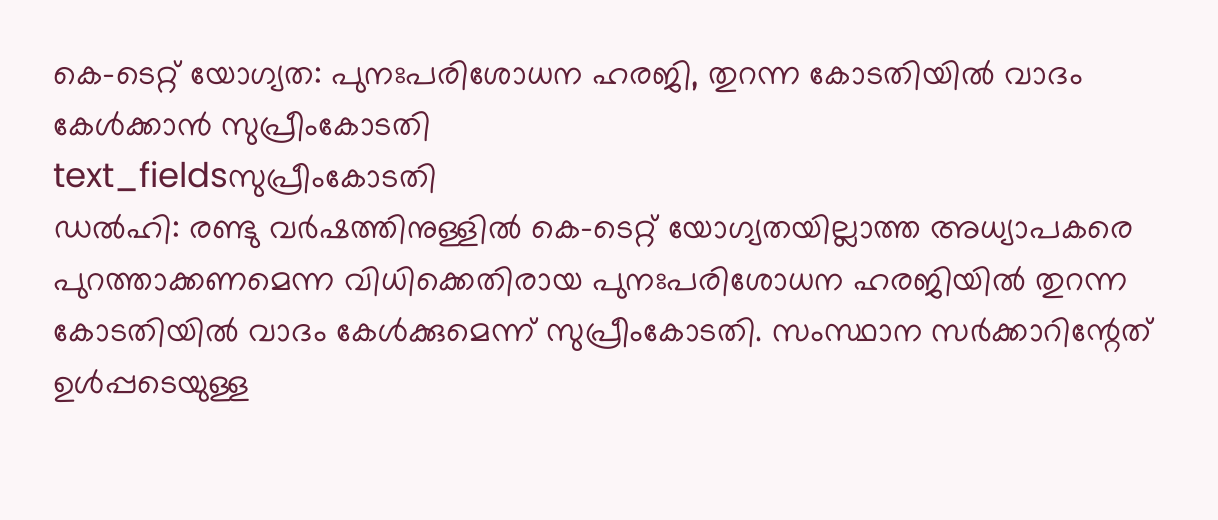കെ-ടെറ്റ് യോഗ്യത: പുനഃപരിശോധന ഹരജി, തുറന്ന കോടതിയിൽ വാദം കേൾക്കാൻ സുപ്രീംകോടതി
text_fieldsസുപ്രീംകോടതി
ഡൽഹി: രണ്ടു വർഷത്തിനുള്ളിൽ കെ-ടെറ്റ് യോഗ്യതയില്ലാത്ത അധ്യാപകരെ പുറത്താക്കണമെന്ന വിധിക്കെതിരായ പുനഃപരിശോധന ഹരജിയിൽ തുറന്ന കോടതിയിൽ വാദം കേൾക്കുമെന്ന് സുപ്രീംകോടതി. സംസ്ഥാന സർക്കാറിന്റേത് ഉൾപ്പടെയുള്ള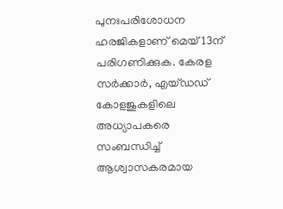പുനഃപരിശോധന ഹരജികളാണ് മെയ് 13ന് പരിഗണിക്കുക. കേരള സർക്കാർ, എയ്ഡഡ് കോളജുകളിലെ അധ്യാപകരെ സംബന്ധിച്ച് ആശ്വാസകരമായ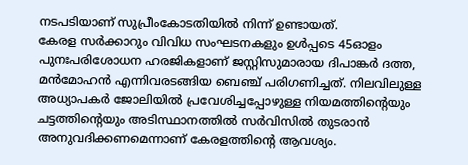നടപടിയാണ് സുപ്രീംകോടതിയിൽ നിന്ന് ഉണ്ടായത്.
കേരള സർക്കാറും വിവിധ സംഘടനകളും ഉൾപ്പടെ 45ഓളം പുനഃപരിശോധന ഹരജികളാണ് ജസ്റ്റിസുമാരായ ദിപാങ്കർ ദത്ത, മൻമോഹൻ എന്നിവരടങ്ങിയ ബെഞ്ച് പരിഗണിച്ചത്. നിലവിലുള്ള അധ്യാപകർ ജോലിയിൽ പ്രവേശിച്ചപ്പോഴുള്ള നിയമത്തിന്റെയും ചട്ടത്തിന്റെയും അടിസ്ഥാനത്തിൽ സർവിസിൽ തുടരാൻ അനുവദിക്കണമെന്നാണ് കേരളത്തിന്റെ ആവശ്യം.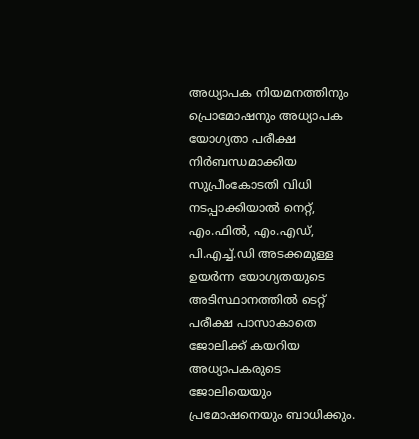അധ്യാപക നിയമനത്തിനും പ്രൊമോഷനും അധ്യാപക യോഗ്യതാ പരീക്ഷ നിർബന്ധമാക്കിയ സുപ്രീംകോടതി വിധി നടപ്പാക്കിയാൽ നെറ്റ്, എം.ഫിൽ, എം.എഡ്, പി.എച്ച്.ഡി അടക്കമുള്ള ഉയർന്ന യോഗ്യതയുടെ അടിസ്ഥാനത്തിൽ ടെറ്റ് പരീക്ഷ പാസാകാതെ ജോലിക്ക് കയറിയ അധ്യാപകരുടെ ജോലിയെയും പ്രമോഷനെയും ബാധിക്കും.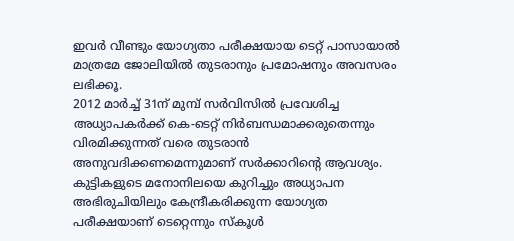ഇവർ വീണ്ടും യോഗ്യതാ പരീക്ഷയായ ടെറ്റ് പാസായാൽ മാത്രമേ ജോലിയിൽ തുടരാനും പ്രമോഷനും അവസരം ലഭിക്കൂ.
2012 മാർച്ച് 31ന് മുമ്പ് സർവിസിൽ പ്രവേശിച്ച അധ്യാപകർക്ക് കെ-ടെറ്റ് നിർബന്ധമാക്കരുതെന്നും വിരമിക്കുന്നത് വരെ തുടരാൻ അനുവദിക്കണമെന്നുമാണ് സർക്കാറിന്റെ ആവശ്യം. കുട്ടികളുടെ മനോനിലയെ കുറിച്ചും അധ്യാപന അഭിരുചിയിലും കേന്ദ്രീകരിക്കുന്ന യോഗ്യത പരീക്ഷയാണ് ടെറ്റെന്നും സ്കൂൾ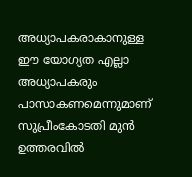അധ്യാപകരാകാനുള്ള ഈ യോഗ്യത എല്ലാ അധ്യാപകരും പാസാകണമെന്നുമാണ് സുപ്രീംകോടതി മുൻ ഉത്തരവിൽ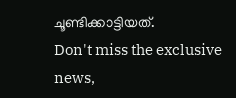ചൂണ്ടിക്കാട്ടിയത്.
Don't miss the exclusive news,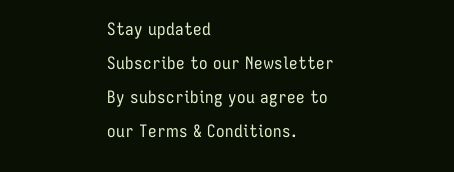Stay updated
Subscribe to our Newsletter
By subscribing you agree to our Terms & Conditions.